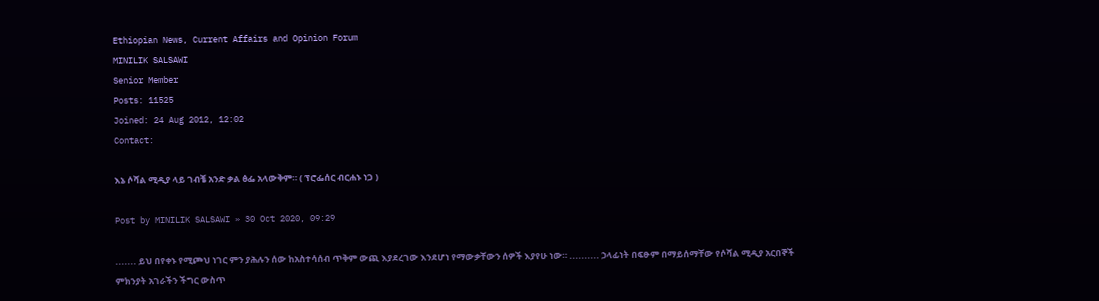Ethiopian News, Current Affairs and Opinion Forum
MINILIK SALSAWI
Senior Member
Posts: 11525
Joined: 24 Aug 2012, 12:02
Contact:

እኔ ሶሻል ሚዲያ ላይ ገብቼ አንድ ቃል ፅፌ አላውቅም። ( ፕሮፌሰር ብርሐኑ ነጋ )

Post by MINILIK SALSAWI » 30 Oct 2020, 09:29

....... ይህ በየቀኑ የሚጮህ ነገር ምን ያሕሉን ሰው ከአስተሳሰብ ጥቅም ውጪ እያደረገው እንደሆነ የማውቃቸውን ሰዎች እያየሁ ነው። .......... ኃላፊነት በፍፁም በማይሰማቸው የሶሻል ሚዲያ አርበኞች ምክንያት አገራችን ችግር ውስጥ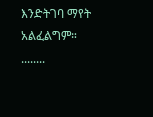እንድትገባ ማየት አልፈልግም። ........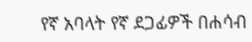የኛ አባላት የኛ ደጋፊዎች በሐሳብ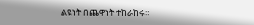ልዩነት በጨዋነት ተከራከሩ።